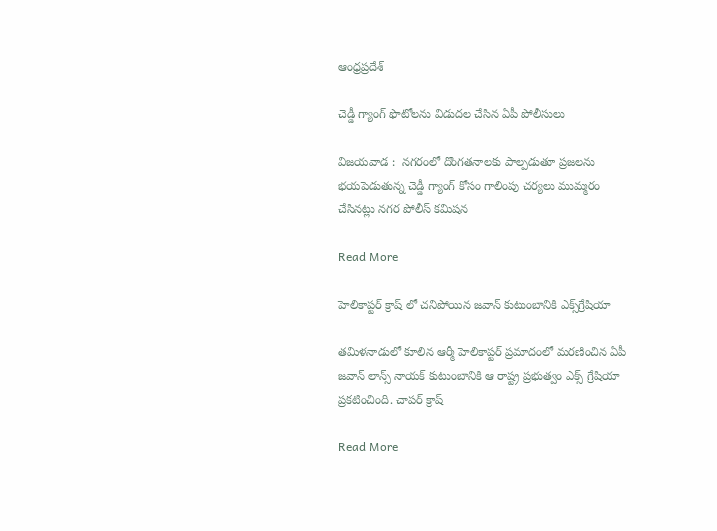ఆంధ్రప్రదేశ్

చెడ్డీ గ్యాంగ్ ఫొటోలను విడుదల చేసిన ఏపీ పోలీసులు

విజయవాడ :  నగరంలో దొంగతనాలకు పాల్పడుతూ ప్రజలను భయపెడుతున్న చెడ్డీ గ్యాంగ్‌ కోసం గాలింపు చర్యలు ముమ్మరం చేసినట్లు నగర పోలీస్‌ కమిషన

Read More

హెలికాప్టర్ క్రాష్ లో చనిపోయిన జవాన్ కుటుంబానికి ఎక్స్‌గ్రేషియా

తమిళనాడులో కూలిన ఆర్మీ హెలికాప్టర్ ప్రమాదంలో మరణించిన ఏపీ జవాన్ లాన్స్ నాయక్ కుటుంబానికి ఆ రాష్ట్ర ప్రభుత్వం ఎక్స్ గ్రేషియా ప్రకటించింది. చాపర్ క్రాష్

Read More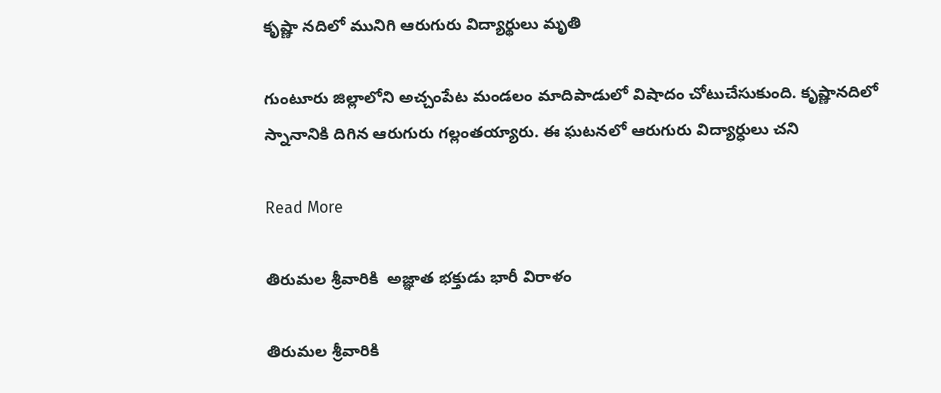కృష్ణా నదిలో మునిగి ఆరుగురు విద్యార్థులు మృతి

గుంటూరు జిల్లాలోని అచ్చంపేట మండలం మాదిపాడులో విషాదం చోటుచేసుకుంది. కృష్ణానదిలో స్నానానికి దిగిన ఆరుగురు గల్లంతయ్యారు. ఈ ఘటనలో ఆరుగురు విద్యార్ధులు చని

Read More

తిరుమల శ్రీవారికి  అజ్ఞాత భక్తుడు భారీ విరాళం

తిరుమ‌ల శ్రీ‌వారికి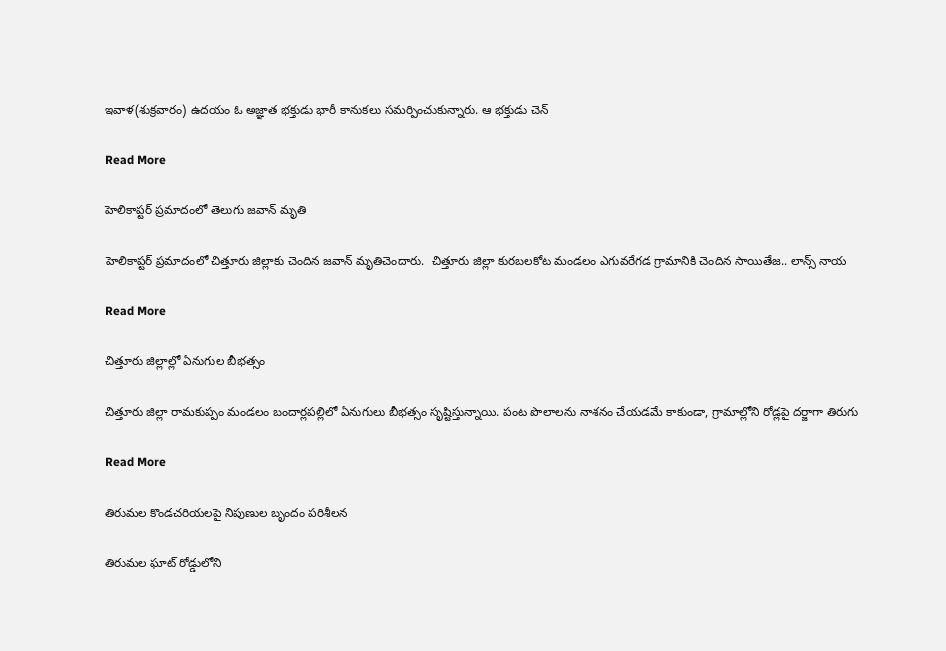ఇవాళ(శుక్రవారం) ఉద‌యం ఓ అజ్ఞాత‌ భ‌క్తుడు భారీ కానుకలు స‌మ‌ర్పించుకున్నారు. ఆ భ‌క్తుడు చెన్

Read More

హెలికాప్టర్ ప్రమాదంలో తెలుగు జవాన్ మృతి

హెలికాప్టర్ ప్రమాదంలో చిత్తూరు జిల్లాకు చెందిన జవాన్ మృతిచెందారు.  చిత్తూరు జిల్లా కురబలకోట మండలం ఎగువరేగడ గ్రామానికి చెందిన సాయితేజ.. లాన్స్ నాయ

Read More

చిత్తూరు జిల్లాల్లో ఏనుగుల బీభత్సం

చిత్తూరు జిల్లా రామకుప్పం మండలం బందార్లపల్లిలో ఏనుగులు బీభత్సం సృష్టిస్తున్నాయి. పంట పొలాలను నాశనం చేయడమే కాకుండా, గ్రామాల్లోని రోడ్లపై దర్జాగా తిరుగు

Read More

తిరుమల కొండచరియలపై నిపుణుల బృందం పరిశీలన

తిరుమల ఘాట్ రోడ్డులోని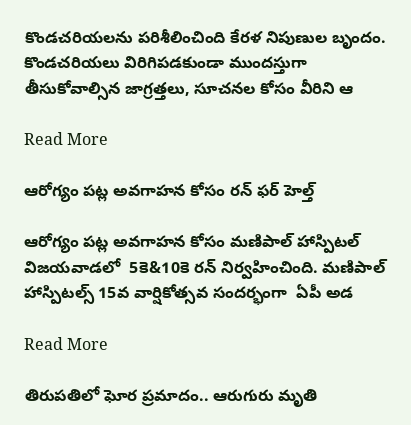కొండచరియలను పరిశీలించింది కేరళ నిపుణుల బృందం. కొండచరియలు విరిగిపడకుండా ముందస్తుగా తీసుకోవాల్సిన జాగ్రత్తలు, సూచనల కోసం వీరిని ఆ

Read More

ఆరోగ్యం పట్ల అవగాహన కోసం రన్ ఫర్ హెల్త్

ఆరోగ్యం పట్ల అవగాహన కోసం మణిపాల్ హాస్పిటల్ విజయవాడలో  5కె&10కె రన్ నిర్వహించింది. మణిపాల్ హాస్పిటల్స్ 15వ వార్షికోత్సవ సందర్భంగా  ఏపీ అడ

Read More

తిరుపతిలో ఘోర ప్రమాదం.. ఆరుగురు మృతి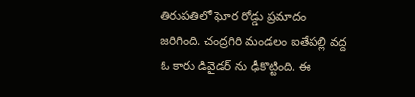తిరుపతిలో ఘోర రోడ్డు ప్రమాదం జరిగింది. చంద్రగిరి మండలం ఐతేపల్లి వద్ద ఓ కారు డివైడర్ ను ఢీకొట్టింది. ఈ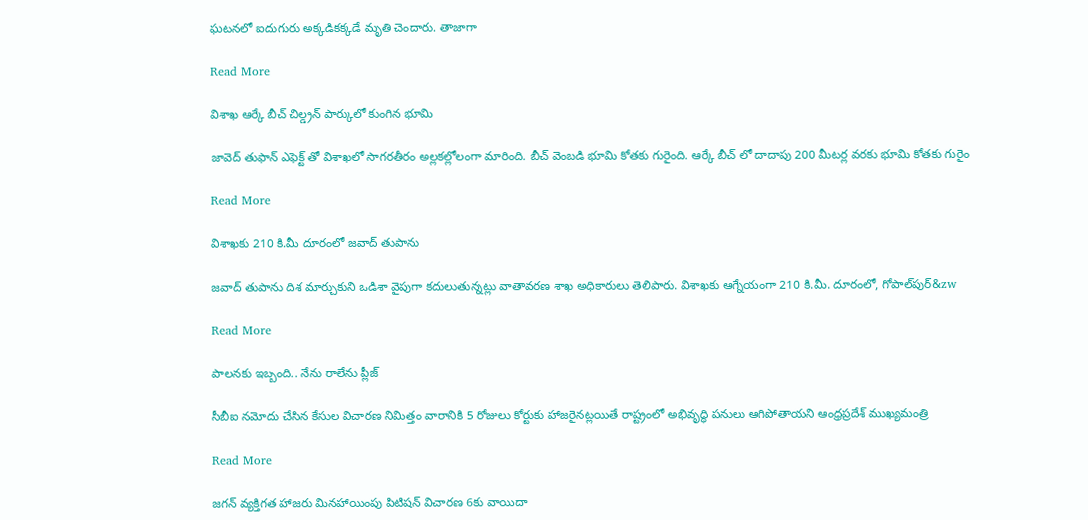ఘటనలో ఐదుగురు అక్కడికక్కడే మృతి చెందారు. తాజాగా

Read More

విశాఖ ఆర్కే బీచ్ చిల్డ్రన్ పార్కులో కుంగిన భూమి

జావెద్ తుఫాన్ ఎఫెక్ట్ తో విశాఖలో సాగరతీరం అల్లకల్లోలంగా మారింది. బీచ్ వెంబడి భూమి కోతకు గురైంది. ఆర్కే బీచ్ లో దాదాపు 200 మీటర్ల వరకు భూమి కోతకు గురైం

Read More

విశాఖకు 210 కి.మీ దూరంలో జవాద్ తుపాను

జవాద్‌ తుపాను దిశ మార్చుకుని ఒడిశా వైపుగా కదులుతున్నట్లు వాతావరణ శాఖ అధికారులు తెలిపారు. విశాఖకు ఆగ్నేయంగా 210 కి.మీ. దూరంలో, గోపాల్‌పుర్&zw

Read More

పాలనకు ఇబ్బంది.. నేను రాలేను ప్లీజ్

సీబీఐ నమోదు చేసిన కేసుల విచారణ నిమిత్తం వారానికి 5 రోజులు కోర్టుకు హాజరైనట్లయితే రాష్ట్రంలో అభివృద్ధి పనులు ఆగిపోతాయని ఆంధ్రప్రదేశ్‌ ముఖ్యమంత్రి

Read More

జగన్ వ్యక్తిగత హాజరు మినహాయింపు పిటిషన్ విచారణ 6కు వాయిదా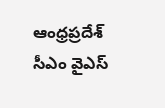ఆంధ్రప్రదేశ్ సీఎం వైఎస్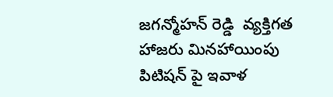జగన్మోహన్ రెడ్డి  వ్యక్తిగత హాజరు మినహాయింపు పిటిషన్ పై ఇవాళ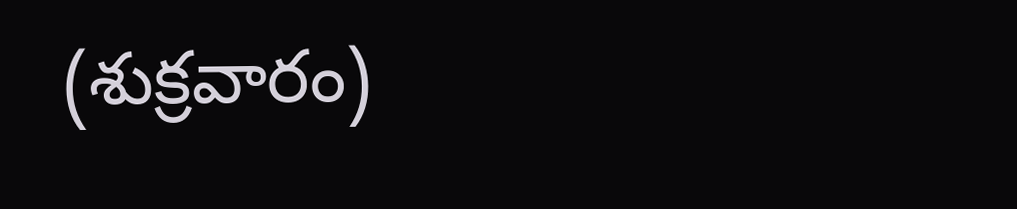(శుక్రవారం)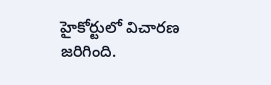హైకోర్టులో విచారణ జరిగింది.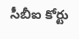సీబీఐ కోర్టు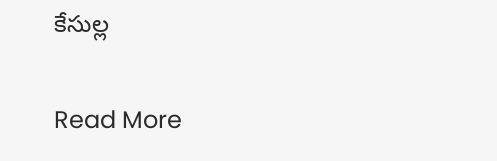కేసుల్ల

Read More